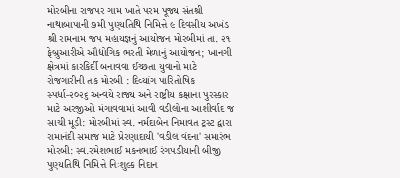મોરબીના રાજપર ગામ ખાતે પરમ પૂજ્ય સંતશ્રી નાથાબાપાની ૭મી પુણ્યતિથિ નિમિત્તે ૯ દિવસીય અખંડ શ્રી રામનામ જપ મહાયજ્ઞનું આયોજન મોરબીમાં તા. ૨૧ ફેબ્રુઆરીએ ઔદ્યોગિક ભરતી મેળાનું આયોજન; ખાનગી ક્ષેત્રમાં કારકિર્દી બનાવવા ઈચ્છતા યુવાનો માટે રોજગારીની તક મોરબી : દિવ્યાંગ પારિતોષિક સ્પર્ધા-૨૦૨૬ અન્વયે રાજ્ય અને રાષ્ટ્રીય કક્ષાના પુરસ્કાર માટે અરજીઓ મંગાવવામાં આવી વડીલોના આશીર્વાદ જ સાચી મૂડી: મોરબીમાં સ્વ. નર્મદાબેન નિમાવત ટ્રસ્ટ દ્વારા રામાનંદી સમાજ માટે પ્રેરણાદાયી 'વડીલ વંદના' સમારંભ મોરબી: સ્વ.રમેશભાઈ મકનભાઈ રંગપડીયાની બીજી પુણ્યતિથિ નિમિત્તે નિઃશુલ્ક નિદાન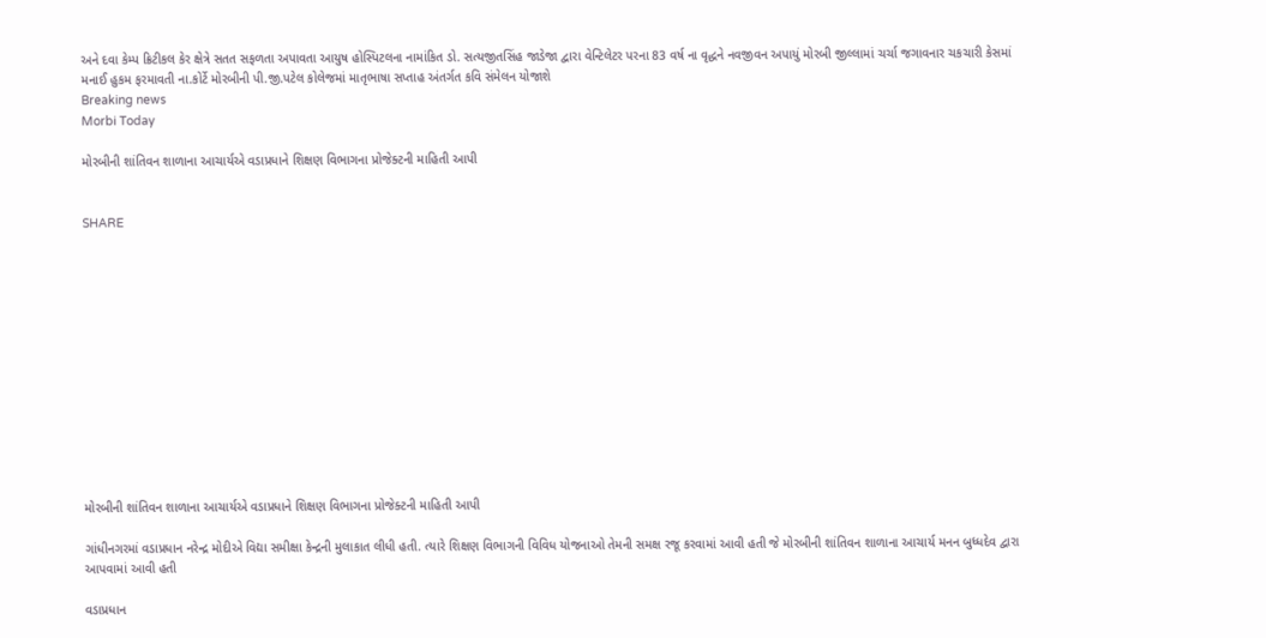અને દવા કેમ્પ ક્રિટીકલ કેર ક્ષેત્રે સતત સફળતા અપાવતા આયુષ હોસ્પિટલના નામાંકિત ડો. સત્યજીતસિંહ જાડેજા દ્વારા વેન્ટિલેટર પરના 83 વર્ષ ના વૃદ્ધને નવજીવન અપાયું મોરબી જીલ્લામાં ચર્ચા જગાવનાર ચકચારી કેસમાં મનાઈ હુકમ ફરમાવતી ના.કોર્ટે મોરબીની પી.જી.પટેલ કોલેજમાં માતૃભાષા સપ્તાહ અંતર્ગત કવિ સંમેલન યોજાશે
Breaking news
Morbi Today

મોરબીની શાંતિવન શાળાના આચાર્યએ વડાપ્રધાને શિક્ષણ વિભાગના પ્રોજેક્ટની માહિતી આપી


SHARE













મોરબીની શાંતિવન શાળાના આચાર્યએ વડાપ્રધાને શિક્ષણ વિભાગના પ્રોજેક્ટની માહિતી આપી

ગાંધીનગરમાં વડાપ્રધાન નરેન્દ્ર મોદીએ વિદ્યા સમીક્ષા કેન્દ્રની મુલાકાત લીધી હતી. ત્યારે શિક્ષણ વિભાગની વિવિધ યોજનાઓ તેમની સમક્ષ રજૂ કરવામાં આવી હતી જે મોરબીની શાંતિવન શાળાના આચાર્ય મનન બુધ્ધદેવ દ્વારા આપવામાં આવી હતી

વડાપ્રધાન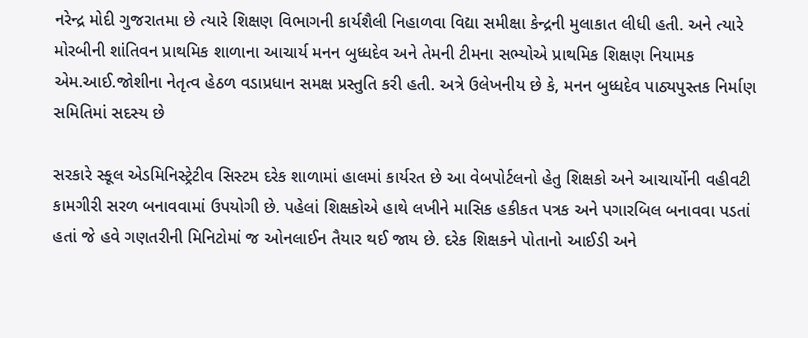નરેન્દ્ર મોદી ગુજરાતમા છે ત્યારે શિક્ષણ વિભાગની કાર્યશૈલી નિહાળવા વિદ્યા સમીક્ષા કેન્દ્રની મુલાકાત લીધી હતી. અને ત્યારે મોરબીની શાંતિવન પ્રાથમિક શાળાના આચાર્ય મનન બુધ્ધદેવ અને તેમની ટીમના સભ્યોએ પ્રાથમિક શિક્ષણ નિયામક એમ.આઈ.જોશીના નેતૃત્વ હેઠળ વડાપ્રધાન સમક્ષ પ્રસ્તુતિ કરી હતી. અત્રે ઉલેખનીય છે કે, મનન બુધ્ધદેવ પાઠ્યપુસ્તક નિર્માણ સમિતિમાં સદસ્ય છે

સરકારે સ્કૂલ એડમિનિસ્ટ્રેટીવ સિસ્ટમ દરેક શાળામાં હાલમાં કાર્યરત છે આ વેબપોર્ટલનો હેતુ શિક્ષકો અને આચાર્યોની વહીવટી કામગીરી સરળ બનાવવામાં ઉપયોગી છે. પહેલાં શિક્ષકોએ હાથે લખીને માસિક હકીકત પત્રક અને પગારબિલ બનાવવા પડતાં હતાં જે હવે ગણતરીની મિનિટોમાં જ ઓનલાઈન તૈયાર થઈ જાય છે. દરેક શિક્ષકને પોતાનો આઈડી અને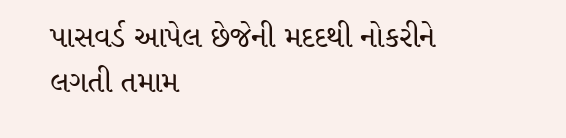પાસવર્ડ આપેલ છેજેની મદદથી નોકરીને લગતી તમામ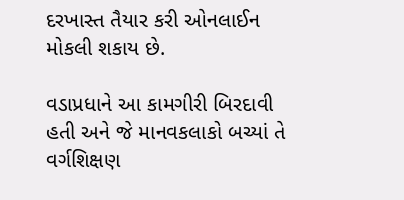દરખાસ્ત તૈયાર કરી ઓનલાઈન મોકલી શકાય છે.

વડાપ્રધાને આ કામગીરી બિરદાવી હતી અને જે માનવકલાકો બચ્યાં તે વર્ગશિક્ષણ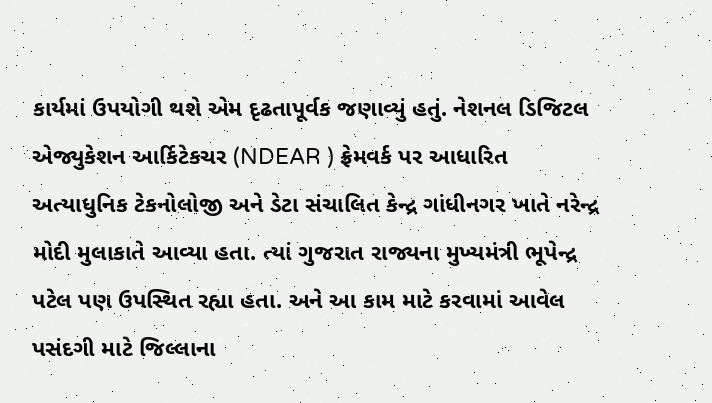કાર્યમાં ઉપયોગી થશે એમ દૃઢતાપૂર્વક જણાવ્યું હતું. નેશનલ ડિજિટલ એજ્યુકેશન આર્કિટેકચર (NDEAR ) ફ્રેમવર્ક પર આધારિત અત્યાધુનિક ટેકનોલોજી અને ડેટા સંચાલિત કેન્દ્ર ગાંધીનગર ખાતે નરેન્દ્ર મોદી મુલાકાતે આવ્યા હતા. ત્યાં ગુજરાત રાજ્યના મુખ્યમંત્રી ભૂપેન્દ્ર પટેલ પણ ઉપસ્થિત રહ્યા હતા. અને આ કામ માટે કરવામાં આવેલ પસંદગી માટે જિલ્લાના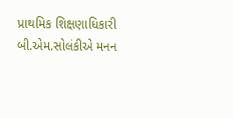પ્રાથમિક શિક્ષણાધિકારી બી.એમ.સોલંકીએ મનન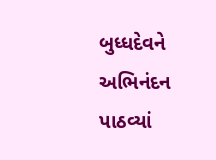બુધ્ધદેવને અભિનંદન પાઠવ્યાં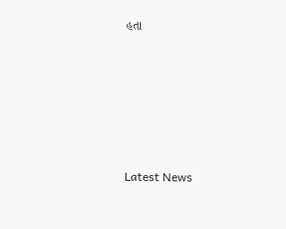હતા








Latest News